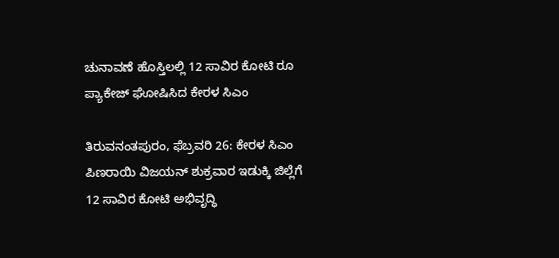ಚುನಾವಣೆ ಹೊಸ್ತಿಲಲ್ಲಿ 12 ಸಾವಿರ ಕೋಟಿ ರೂ ಪ್ಯಾಕೇಜ್ ಘೋಷಿಸಿದ ಕೇರಳ ಸಿಎಂ

ತಿರುವನಂತಪುರಂ, ಫೆಬ್ರವರಿ 26: ಕೇರಳ ಸಿಎಂ ಪಿಣರಾಯಿ ವಿಜಯನ್ ಶುಕ್ರವಾರ ಇಡುಕ್ಕಿ ಜಿಲ್ಲೆಗೆ 12 ಸಾವಿರ ಕೋಟಿ ಅಭಿವೃದ್ಧಿ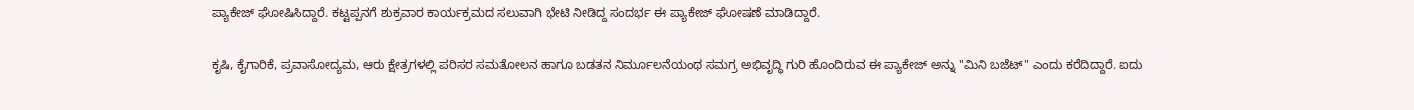ಪ್ಯಾಕೇಜ್ ಘೋಷಿಸಿದ್ದಾರೆ. ಕಟ್ಟಪ್ಪನಗೆ ಶುಕ್ರವಾರ ಕಾರ್ಯಕ್ರಮದ ಸಲುವಾಗಿ ಭೇಟಿ ನೀಡಿದ್ದ ಸಂದರ್ಭ ಈ ಪ್ಯಾಕೇಜ್ ಘೋಷಣೆ ಮಾಡಿದ್ದಾರೆ.

ಕೃಷಿ, ಕೈಗಾರಿಕೆ, ಪ್ರವಾಸೋದ್ಯಮ, ಆರು ಕ್ಷೇತ್ರಗಳಲ್ಲಿ ಪರಿಸರ ಸಮತೋಲನ ಹಾಗೂ ಬಡತನ ನಿರ್ಮೂಲನೆಯಂಥ ಸಮಗ್ರ ಅಭಿವೃದ್ಧಿ ಗುರಿ ಹೊಂದಿರುವ ಈ ಪ್ಯಾಕೇಜ್ ಅನ್ನು "ಮಿನಿ ಬಜೆಟ್" ಎಂದು ಕರೆದಿದ್ದಾರೆ. ಐದು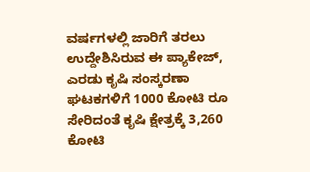ವರ್ಷಗಳಲ್ಲಿ ಜಾರಿಗೆ ತರಲು ಉದ್ದೇಶಿಸಿರುವ ಈ ಪ್ಯಾಕೇಜ್, ಎರಡು ಕೃಷಿ ಸಂಸ್ಕರಣಾ ಘಟಕಗಳಿಗೆ 1000 ಕೋಟಿ ರೂ ಸೇರಿದಂತೆ ಕೃಷಿ ಕ್ಷೇತ್ರಕ್ಕೆ 3,260 ಕೋಟಿ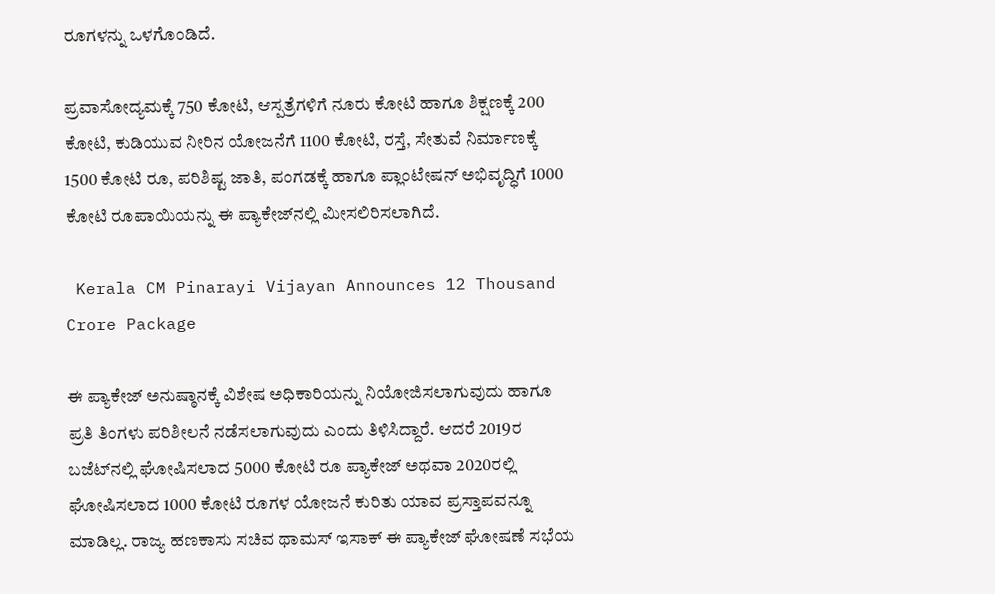ರೂಗಳನ್ನು ಒಳಗೊಂಡಿದೆ.

ಪ್ರವಾಸೋದ್ಯಮಕ್ಕೆ 750 ಕೋಟಿ, ಆಸ್ಪತ್ರೆಗಳಿಗೆ ನೂರು ಕೋಟಿ ಹಾಗೂ ಶಿಕ್ಷಣಕ್ಕೆ 200 ಕೋಟಿ, ಕುಡಿಯುವ ನೀರಿನ ಯೋಜನೆಗೆ 1100 ಕೋಟಿ, ರಸ್ತೆ, ಸೇತುವೆ ನಿರ್ಮಾಣಕ್ಕೆ 1500 ಕೋಟಿ ರೂ, ಪರಿಶಿಷ್ಟ ಜಾತಿ, ಪಂಗಡಕ್ಕೆ ಹಾಗೂ ಪ್ಲಾಂಟೇಷನ್ ಅಭಿವೃದ್ಧಿಗೆ 1000 ಕೋಟಿ ರೂಪಾಯಿಯನ್ನು ಈ ಪ್ಯಾಕೇಜ್‌ನಲ್ಲಿ ಮೀಸಲಿರಿಸಲಾಗಿದೆ.

 Kerala CM Pinarayi Vijayan Announces 12 Thousand Crore Package

ಈ ಪ್ಯಾಕೇಜ್‌ ಅನುಷ್ಠಾನಕ್ಕೆ ವಿಶೇಷ ಅಧಿಕಾರಿಯನ್ನು ನಿಯೋಜಿಸಲಾಗುವುದು ಹಾಗೂ ಪ್ರತಿ ತಿಂಗಳು ಪರಿಶೀಲನೆ ನಡೆಸಲಾಗುವುದು ಎಂದು ತಿಳಿಸಿದ್ದಾರೆ. ಆದರೆ 2019ರ ಬಜೆಟ್‌ನಲ್ಲಿ ಘೋಷಿಸಲಾದ 5000 ಕೋಟಿ ರೂ ಪ್ಯಾಕೇಜ್ ಅಥವಾ 2020ರಲ್ಲಿ ಘೋಷಿಸಲಾದ 1000 ಕೋಟಿ ರೂಗಳ ಯೋಜನೆ ಕುರಿತು ಯಾವ ಪ್ರಸ್ತಾಪವನ್ನೂ ಮಾಡಿಲ್ಲ. ರಾಜ್ಯ ಹಣಕಾಸು ಸಚಿವ ಥಾಮಸ್ ಇಸಾಕ್ ಈ ಪ್ಯಾಕೇಜ್ ಘೋಷಣೆ ಸಭೆಯ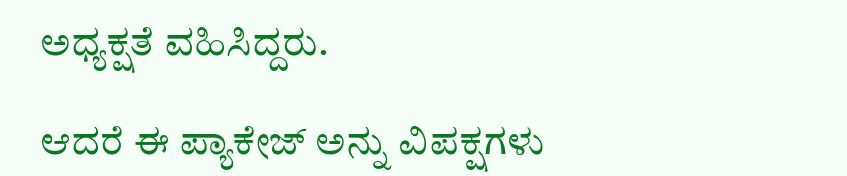ಅಧ್ಯಕ್ಷತೆ ವಹಿಸಿದ್ದರು.

ಆದರೆ ಈ ಪ್ಯಾಕೇಜ್‌ ಅನ್ನು ವಿಪಕ್ಷಗಳು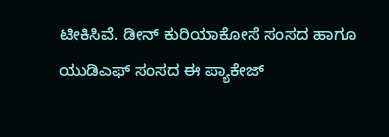ಟೀಕಿಸಿವೆ. ಡೀನ್ ಕುರಿಯಾಕೋಸೆ ಸಂಸದ ಹಾಗೂ ಯುಡಿಎಫ್ ಸಂಸದ ಈ ಪ್ಯಾಕೇಜ್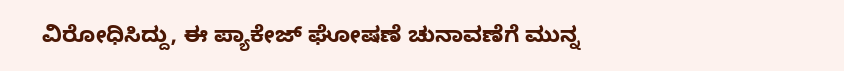ವಿರೋಧಿಸಿದ್ದು, ಈ ಪ್ಯಾಕೇಜ್ ಘೋಷಣೆ ಚುನಾವಣೆಗೆ ಮುನ್ನ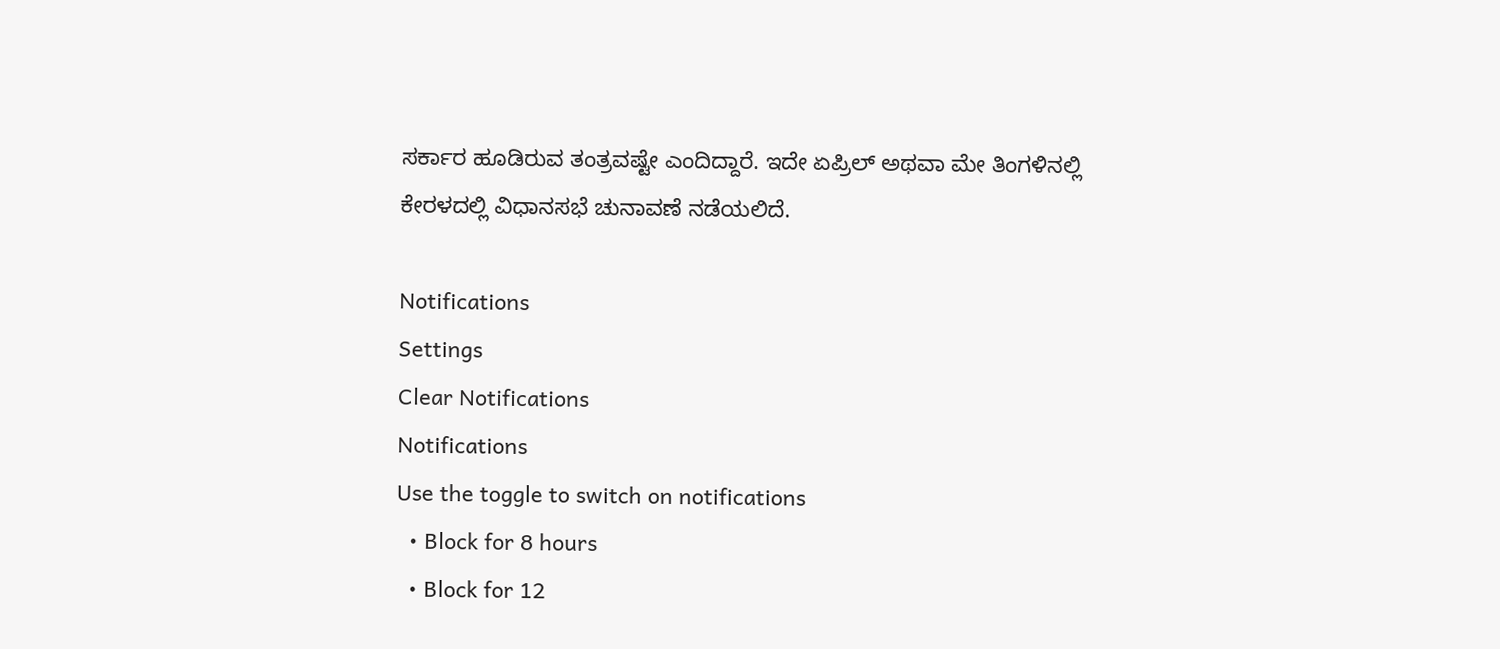ಸರ್ಕಾರ ಹೂಡಿರುವ ತಂತ್ರವಷ್ಟೇ ಎಂದಿದ್ದಾರೆ. ಇದೇ ಏಪ್ರಿಲ್ ಅಥವಾ ಮೇ ತಿಂಗಳಿನಲ್ಲಿ ಕೇರಳದಲ್ಲಿ ವಿಧಾನಸಭೆ ಚುನಾವಣೆ ನಡೆಯಲಿದೆ.

Notifications
Settings
Clear Notifications
Notifications
Use the toggle to switch on notifications
  • Block for 8 hours
  • Block for 12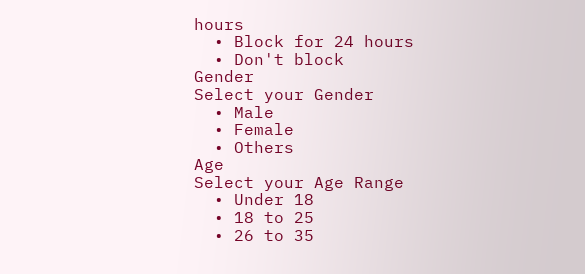hours
  • Block for 24 hours
  • Don't block
Gender
Select your Gender
  • Male
  • Female
  • Others
Age
Select your Age Range
  • Under 18
  • 18 to 25
  • 26 to 35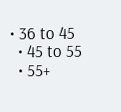• 36 to 45
  • 45 to 55
  • 55+